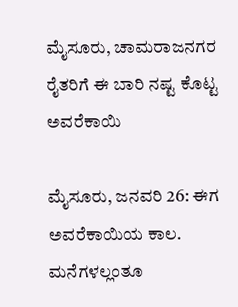ಮೈಸೂರು, ಚಾಮರಾಜನಗರ ರೈತರಿಗೆ ಈ ಬಾರಿ ನಷ್ಟ ಕೊಟ್ಟ ಅವರೆಕಾಯಿ

ಮೈಸೂರು, ಜನವರಿ 26: ಈಗ ಅವರೆಕಾಯಿಯ ಕಾಲ. ಮನೆಗಳಲ್ಲಂತೂ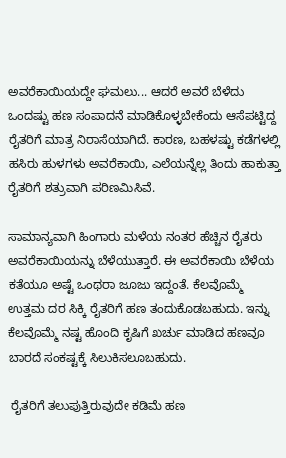ಅವರೆಕಾಯಿಯದ್ದೇ ಘಮಲು... ಆದರೆ ಅವರೆ ಬೆಳೆದು ಒಂದಷ್ಟು ಹಣ ಸಂಪಾದನೆ ಮಾಡಿಕೊಳ್ಳಬೇಕೆಂದು ಆಸೆಪಟ್ಟಿದ್ದ ರೈತರಿಗೆ ಮಾತ್ರ ನಿರಾಸೆಯಾಗಿದೆ. ಕಾರಣ, ಬಹಳಷ್ಟು ಕಡೆಗಳಲ್ಲಿ ಹಸಿರು ಹುಳಗಳು ಅವರೆಕಾಯಿ, ಎಲೆಯನ್ನೆಲ್ಲ ತಿಂದು ಹಾಕುತ್ತಾ ರೈತರಿಗೆ ಶತ್ರುವಾಗಿ ಪರಿಣಮಿಸಿವೆ.

ಸಾಮಾನ್ಯವಾಗಿ ಹಿಂಗಾರು ಮಳೆಯ ನಂತರ ಹೆಚ್ಚಿನ ರೈತರು ಅವರೆಕಾಯಿಯನ್ನು ಬೆಳೆಯುತ್ತಾರೆ. ಈ ಅವರೆಕಾಯಿ ಬೆಳೆಯ ಕತೆಯೂ ಅಷ್ಟೆ ಒಂಥರಾ ಜೂಜು ಇದ್ದಂತೆ. ಕೆಲವೊಮ್ಮೆ ಉತ್ತಮ ದರ ಸಿಕ್ಕಿ ರೈತರಿಗೆ ಹಣ ತಂದುಕೊಡಬಹುದು. ಇನ್ನು ಕೆಲವೊಮ್ಮೆ ನಷ್ಟ ಹೊಂದಿ ಕೃಷಿಗೆ ಖರ್ಚು ಮಾಡಿದ ಹಣವೂ ಬಾರದೆ ಸಂಕಷ್ಟಕ್ಕೆ ಸಿಲುಕಿಸಲೂಬಹುದು.

 ರೈತರಿಗೆ ತಲುಪುತ್ತಿರುವುದೇ ಕಡಿಮೆ ಹಣ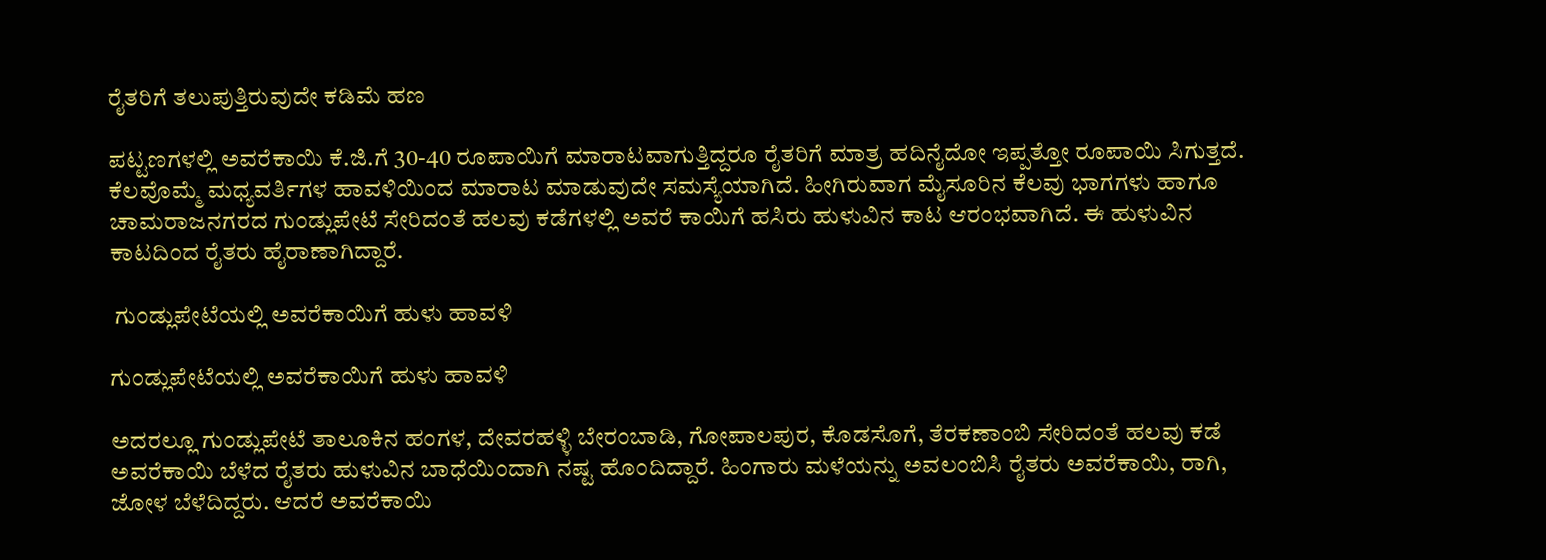ರೈತರಿಗೆ ತಲುಪುತ್ತಿರುವುದೇ ಕಡಿಮೆ ಹಣ

ಪಟ್ಟಣಗಳಲ್ಲಿ ಅವರೆಕಾಯಿ ಕೆ.ಜಿ.ಗೆ 30-40 ರೂಪಾಯಿಗೆ ಮಾರಾಟವಾಗುತ್ತಿದ್ದರೂ ರೈತರಿಗೆ ಮಾತ್ರ ಹದಿನೈದೋ ಇಪ್ಪತ್ತೋ ರೂಪಾಯಿ ಸಿಗುತ್ತದೆ. ಕೆಲವೊಮ್ಮೆ ಮಧ್ಯವರ್ತಿಗಳ ಹಾವಳಿಯಿಂದ ಮಾರಾಟ ಮಾಡುವುದೇ ಸಮಸ್ಯೆಯಾಗಿದೆ. ಹೀಗಿರುವಾಗ ಮೈಸೂರಿನ ಕೆಲವು ಭಾಗಗಳು ಹಾಗೂ ಚಾಮರಾಜನಗರದ ಗುಂಡ್ಲುಪೇಟೆ ಸೇರಿದಂತೆ ಹಲವು ಕಡೆಗಳಲ್ಲಿ ಅವರೆ ಕಾಯಿಗೆ ಹಸಿರು ಹುಳುವಿನ ಕಾಟ ಆರಂಭವಾಗಿದೆ. ಈ ಹುಳುವಿನ ಕಾಟದಿಂದ ರೈತರು ಹೈರಾಣಾಗಿದ್ದಾರೆ.

 ಗುಂಡ್ಲುಪೇಟೆಯಲ್ಲಿ ಅವರೆಕಾಯಿಗೆ ಹುಳು ಹಾವಳಿ

ಗುಂಡ್ಲುಪೇಟೆಯಲ್ಲಿ ಅವರೆಕಾಯಿಗೆ ಹುಳು ಹಾವಳಿ

ಅದರಲ್ಲೂ ಗುಂಡ್ಲುಪೇಟೆ ತಾಲೂಕಿನ ಹಂಗಳ, ದೇವರಹಳ್ಳಿ ಬೇರಂಬಾಡಿ, ಗೋಪಾಲಪುರ, ಕೊಡಸೊಗೆ, ತೆರಕಣಾಂಬಿ ಸೇರಿದಂತೆ ಹಲವು ಕಡೆ ಅವರೆಕಾಯಿ ಬೆಳೆದ ರೈತರು ಹುಳುವಿನ ಬಾಧೆಯಿಂದಾಗಿ ನಷ್ಟ ಹೊಂದಿದ್ದಾರೆ. ಹಿಂಗಾರು ಮಳೆಯನ್ನು ಅವಲಂಬಿಸಿ ರೈತರು ಅವರೆಕಾಯಿ, ರಾಗಿ, ಜೋಳ ಬೆಳೆದಿದ್ದರು. ಆದರೆ ಅವರೆಕಾಯಿ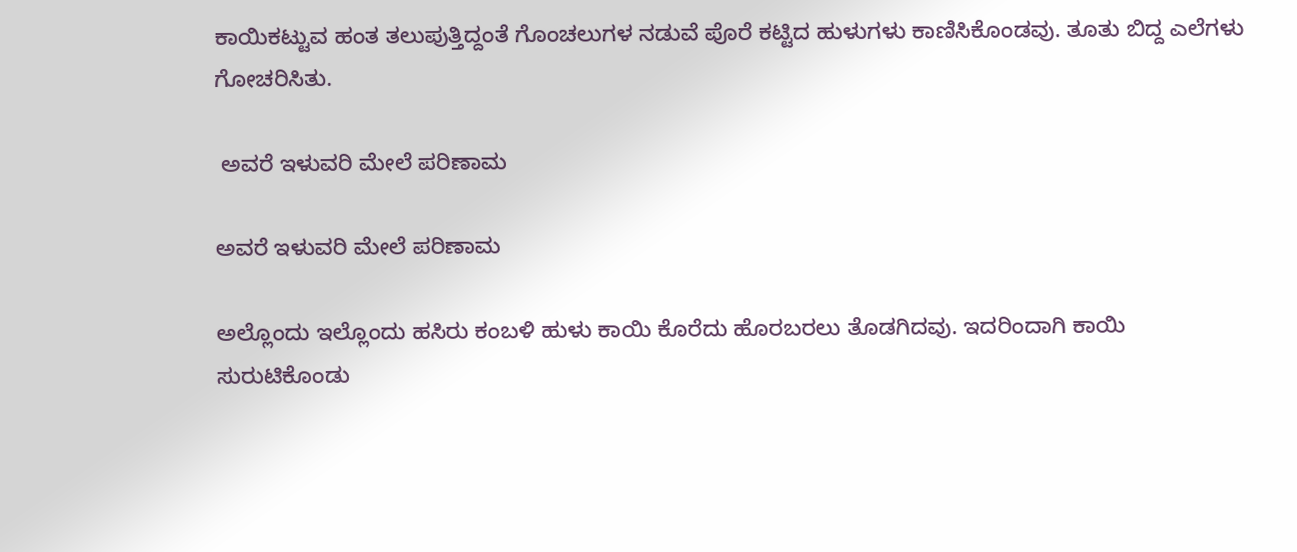ಕಾಯಿಕಟ್ಟುವ ಹಂತ ತಲುಪುತ್ತಿದ್ದಂತೆ ಗೊಂಚಲುಗಳ ನಡುವೆ ಪೊರೆ ಕಟ್ಟಿದ ಹುಳುಗಳು ಕಾಣಿಸಿಕೊಂಡವು. ತೂತು ಬಿದ್ದ ಎಲೆಗಳು ಗೋಚರಿಸಿತು.

 ಅವರೆ ಇಳುವರಿ ಮೇಲೆ ಪರಿಣಾಮ

ಅವರೆ ಇಳುವರಿ ಮೇಲೆ ಪರಿಣಾಮ

ಅಲ್ಲೊಂದು ಇಲ್ಲೊಂದು ಹಸಿರು ಕಂಬಳಿ ಹುಳು ಕಾಯಿ ಕೊರೆದು ಹೊರಬರಲು ತೊಡಗಿದವು. ಇದರಿಂದಾಗಿ ಕಾಯಿ ಸುರುಟಿಕೊಂಡು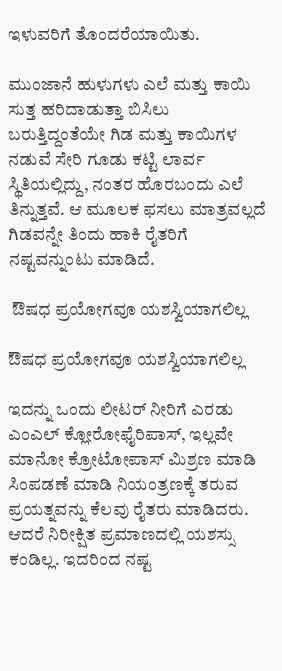ಇಳುವರಿಗೆ ತೊಂದರೆಯಾಯಿತು.

ಮುಂಜಾನೆ ಹುಳುಗಳು ಎಲೆ ಮತ್ತು ಕಾಯಿ ಸುತ್ತ ಹರಿದಾಡುತ್ತಾ ಬಿಸಿಲು ಬರುತ್ತಿದ್ದಂತೆಯೇ ಗಿಡ ಮತ್ತು ಕಾಯಿಗಳ ನಡುವೆ ಸೇರಿ ಗೂಡು ಕಟ್ಟಿ ಲಾರ್ವ ಸ್ಥಿತಿಯಲ್ಲಿದ್ದು, ನಂತರ ಹೊರಬಂದು ಎಲೆ ತಿನ್ನುತ್ತವೆ. ಆ ಮೂಲಕ ಫಸಲು ಮಾತ್ರವಲ್ಲದೆ ಗಿಡವನ್ನೇ ತಿಂದು ಹಾಕಿ ರೈತರಿಗೆ ನಷ್ಟವನ್ನುಂಟು ಮಾಡಿದೆ.

 ಔಷಧ ಪ್ರಯೋಗವೂ ಯಶಸ್ವಿಯಾಗಲಿಲ್ಲ

ಔಷಧ ಪ್ರಯೋಗವೂ ಯಶಸ್ವಿಯಾಗಲಿಲ್ಲ

ಇದನ್ನು ಒಂದು ಲೀಟರ್ ನೀರಿಗೆ ಎರಡು ಎಂಎಲ್ ಕ್ಲೋರೋಫೈರಿಪಾಸ್, ಇಲ್ಲವೇ ಮಾನೋ ಕ್ರೋಟೋಪಾಸ್ ಮಿಶ್ರಣ ಮಾಡಿ ಸಿಂಪಡಣೆ ಮಾಡಿ ನಿಯಂತ್ರಣಕ್ಕೆ ತರುವ ಪ್ರಯತ್ನವನ್ನು ಕೆಲವು ರೈತರು ಮಾಡಿದರು. ಆದರೆ ನಿರೀಕ್ಷಿತ ಪ್ರಮಾಣದಲ್ಲಿ ಯಶಸ್ಸು ಕಂಡಿಲ್ಲ. ಇದರಿಂದ ನಷ್ಟ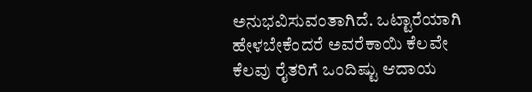ಅನುಭವಿಸುವಂತಾಗಿದೆ. ಒಟ್ಟಾರೆಯಾಗಿ ಹೇಳಬೇಕೆಂದರೆ ಅವರೆಕಾಯಿ ಕೆಲವೇ ಕೆಲವು ರೈತರಿಗೆ ಒಂದಿಷ್ಟು ಆದಾಯ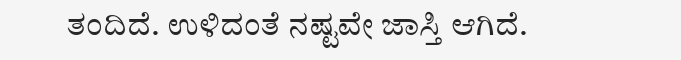ತಂದಿದೆ. ಉಳಿದಂತೆ ನಷ್ಟವೇ ಜಾಸ್ತಿ ಆಗಿದೆ.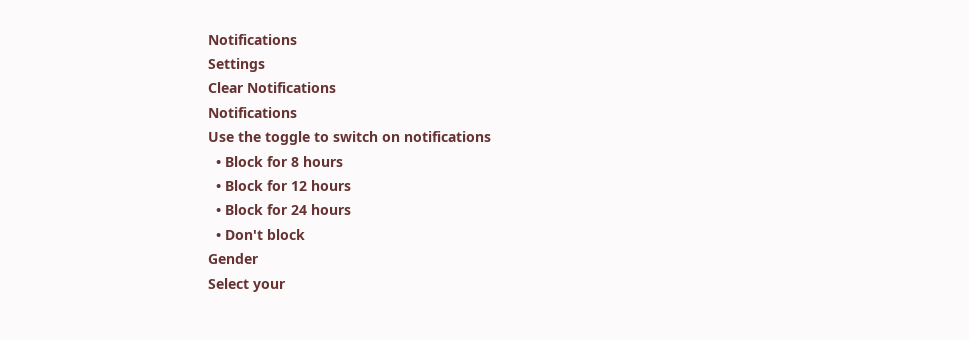Notifications
Settings
Clear Notifications
Notifications
Use the toggle to switch on notifications
  • Block for 8 hours
  • Block for 12 hours
  • Block for 24 hours
  • Don't block
Gender
Select your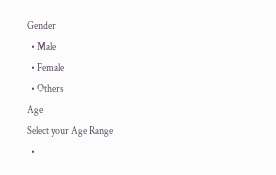Gender
  • Male
  • Female
  • Others
Age
Select your Age Range
  •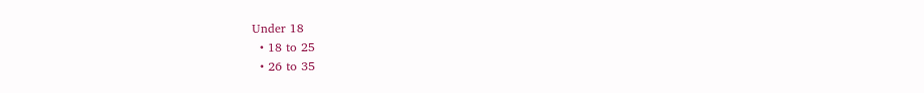Under 18
  • 18 to 25
  • 26 to 35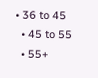• 36 to 45
  • 45 to 55
  • 55+